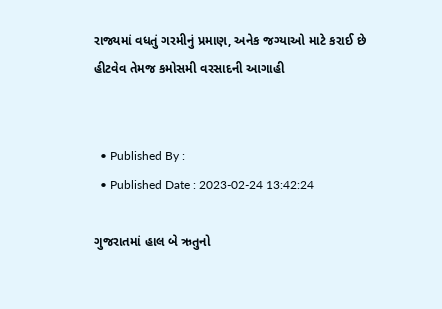રાજ્યમાં વધતું ગરમીનું પ્રમાણ, અનેક જગ્યાઓ માટે કરાઈ છે હીટવેવ તેમજ કમોસમી વરસાદની આગાહી


  • Published By :
  • Published Date : 2023-02-24 13:42:24

ગુજરાતમાં હાલ બે ઋતુનો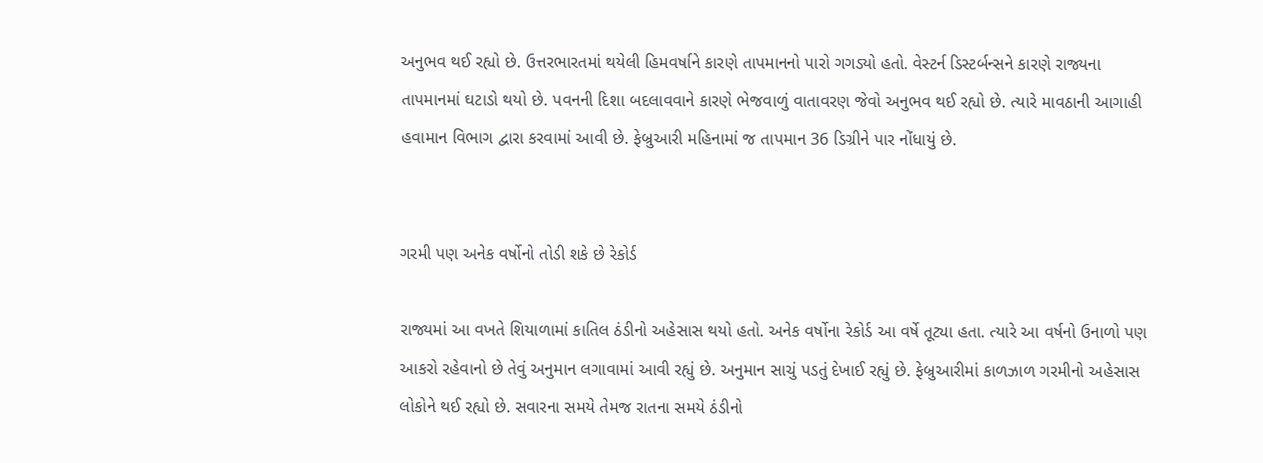અનુભવ થઈ રહ્યો છે. ઉત્તરભારતમાં થયેલી હિમવર્ષાને કારણે તાપમાનનો પારો ગગડ્યો હતો. વેસ્ટર્ન ડિસ્ટર્બન્સને કારણે રાજ્યના તાપમાનમાં ઘટાડો થયો છે. પવનની દિશા બદલાવવાને કારણે ભેજવાળું વાતાવરણ જેવો અનુભવ થઈ રહ્યો છે. ત્યારે માવઠાની આગાહી હવામાન વિભાગ દ્વારા કરવામાં આવી છે. ફેબ્રુઆરી મહિનામાં જ તાપમાન 36 ડિગ્રીને પાર નોંધાયું છે.


ગરમી પણ અનેક વર્ષોનો તોડી શકે છે રેકોર્ડ

રાજ્યમાં આ વખતે શિયાળામાં કાતિલ ઠંડીનો અહેસાસ થયો હતો. અનેક વર્ષોના રેકોર્ડ આ વર્ષે તૂટ્યા હતા. ત્યારે આ વર્ષનો ઉનાળો પણ આકરો રહેવાનો છે તેવું અનુમાન લગાવામાં આવી રહ્યું છે. અનુમાન સાચું પડતું દેખાઈ રહ્યું છે. ફેબ્રુઆરીમાં કાળઝાળ ગરમીનો અહેસાસ લોકોને થઈ રહ્યો છે. સવારના સમયે તેમજ રાતના સમયે ઠંડીનો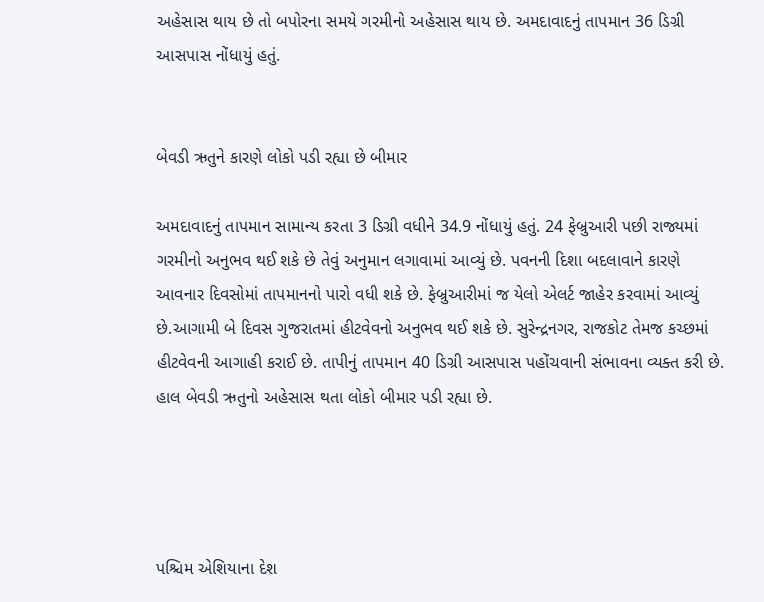અહેસાસ થાય છે તો બપોરના સમયે ગરમીનો અહેસાસ થાય છે. અમદાવાદનું તાપમાન 36 ડિગ્રી આસપાસ નોંધાયું હતું.


બેવડી ઋતુને કારણે લોકો પડી રહ્યા છે બીમાર

અમદાવાદનું તાપમાન સામાન્ય કરતા 3 ડિગ્રી વધીને 34.9 નોંધાયું હતું. 24 ફેબ્રુઆરી પછી રાજ્યમાં ગરમીનો અનુભવ થઈ શકે છે તેવું અનુમાન લગાવામાં આવ્યું છે. પવનની દિશા બદલાવાને કારણે આવનાર દિવસોમાં તાપમાનનો પારો વધી શકે છે. ફેબ્રુઆરીમાં જ યેલો એલર્ટ જાહેર કરવામાં આવ્યું છે.આગામી બે દિવસ ગુજરાતમાં હીટવેવનો અનુભવ થઈ શકે છે. સુરેન્દ્રનગર, રાજકોટ તેમજ કચ્છમાં હીટવેવની આગાહી કરાઈ છે. તાપીનું તાપમાન 40 ડિગ્રી આસપાસ પહોંચવાની સંભાવના વ્યક્ત કરી છે. હાલ બેવડી ઋતુનો અહેસાસ થતા લોકો બીમાર પડી રહ્યા છે.




પશ્ચિમ એશિયાના દેશ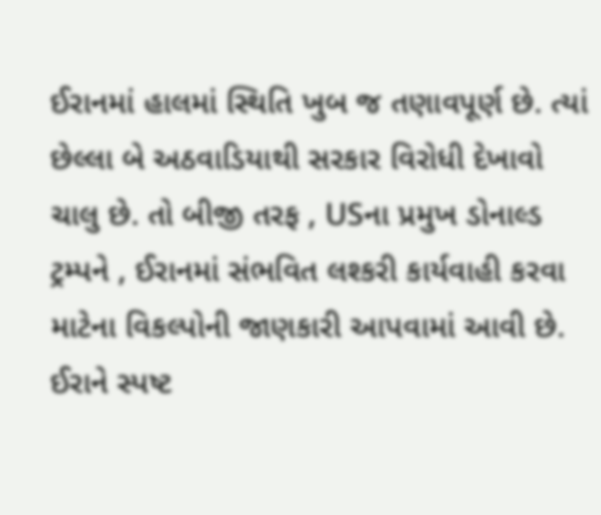ઈરાનમાં હાલમાં સ્થિતિ ખુબ જ તણાવપૂર્ણ છે. ત્યાં છેલ્લા બે અઠવાડિયાથી સરકાર વિરોધી દેખાવો ચાલુ છે. તો બીજી તરફ , USના પ્રમુખ ડોનાલ્ડ ટ્રમ્પને , ઈરાનમાં સંભવિત લશ્કરી કાર્યવાહી કરવા માટેના વિકલ્પોની જાણકારી આપવામાં આવી છે. ઈરાને સ્પષ્ટ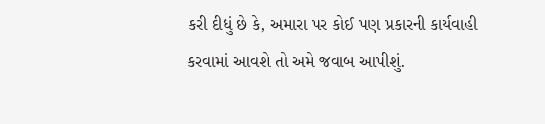કરી દીધું છે કે, અમારા પર કોઈ પણ પ્રકારની કાર્યવાહી કરવામાં આવશે તો અમે જવાબ આપીશું.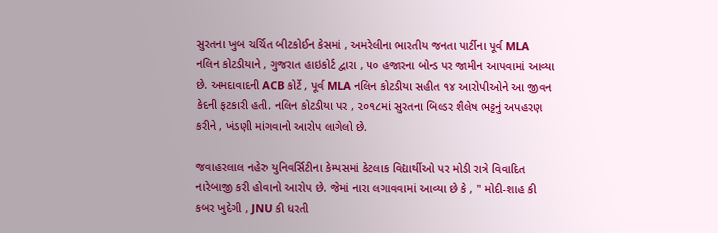સુરતના ખુબ ચર્ચિત બીટકોઈન કેસમાં , અમરેલીના ભારતીય જનતા પાર્ટીના પૂર્વ MLA નલિન કોટડીયાને , ગુજરાત હાઇકોર્ટ દ્વારા , ૫૦ હજારના બોન્ડ પર જામીન આપવામાં આવ્યા છે. અમદાવાદની ACB કોર્ટે , પૂર્વ MLA નલિન કોટડીયા સહીત ૧૪ આરોપીઓને આ જીવન કેદની ફટકારી હતી. નલિન કોટડીયા પર , ૨૦૧૮માં સુરતના બિલ્ડર શૈલેષ ભટ્ટનું અપહરણ કરીને , ખંડણી માંગવાનો આરોપ લાગેલો છે.

જવાહરલાલ નહેરુ યુનિવર્સિટીના કેમ્પસમાં કેટલાક વિદ્યાર્થીઓ પર મોડી રાત્રે વિવાદિત નારેબાજી કરી હોવાનો આરોપ છે. જેમાં નારા લગાવવામાં આવ્યા છે કે , " મોદી-શાહ કી કબર ખુદેગી , JNU કી ધરતી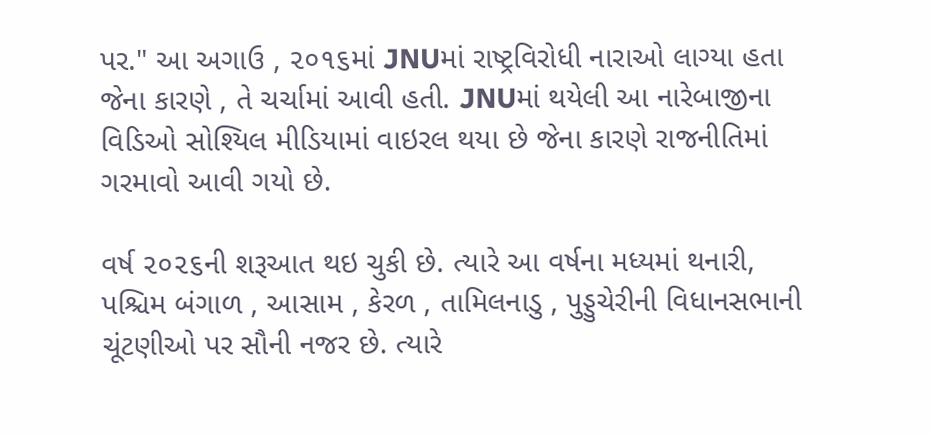પર." આ અગાઉ , ૨૦૧૬માં JNUમાં રાષ્ટ્રવિરોધી નારાઓ લાગ્યા હતા જેના કારણે , તે ચર્ચામાં આવી હતી. JNUમાં થયેલી આ નારેબાજીના વિડિઓ સોશ્યિલ મીડિયામાં વાઇરલ થયા છે જેના કારણે રાજનીતિમાં ગરમાવો આવી ગયો છે.

વર્ષ ૨૦૨૬ની શરૂઆત થઇ ચુકી છે. ત્યારે આ વર્ષના મધ્યમાં થનારી, પશ્ચિમ બંગાળ , આસામ , કેરળ , તામિલનાડુ , પુડ્ડુચેરીની વિધાનસભાની ચૂંટણીઓ પર સૌની નજર છે. ત્યારે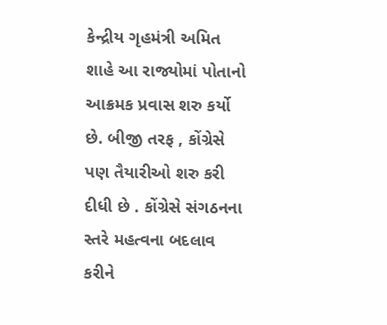કેન્દ્રીય ગૃહમંત્રી અમિત શાહે આ રાજ્યોમાં પોતાનો આક્રમક પ્રવાસ શરુ કર્યો છે. બીજી તરફ , કોંગ્રેસે પણ તૈયારીઓ શરુ કરી દીધી છે . કોંગ્રેસે સંગઠનના સ્તરે મહત્વના બદલાવ કરીને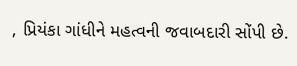, પ્રિયંકા ગાંધીને મહત્વની જવાબદારી સોંપી છે.